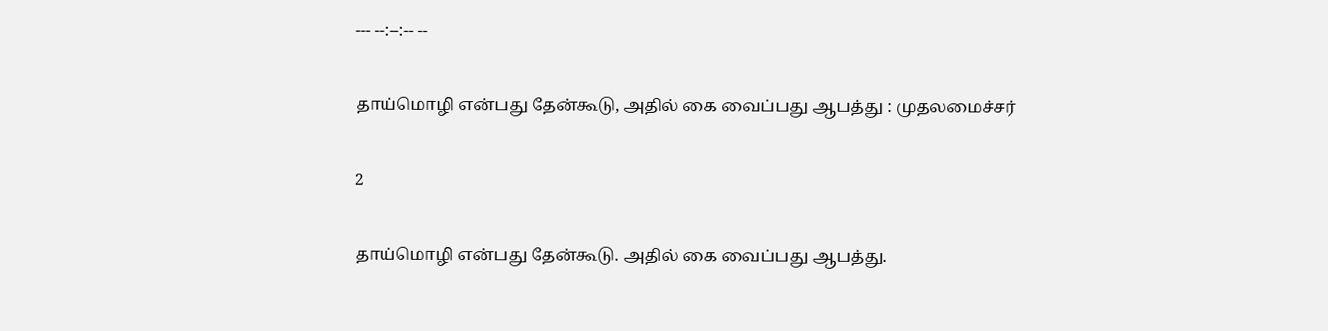--- --:--:-- --

தாய்மொழி என்பது தேன்கூடு, அதில் கை வைப்பது ஆபத்து : முதலமைச்சர்

2

தாய்மொழி என்பது தேன்கூடு. அதில் கை வைப்பது ஆபத்து.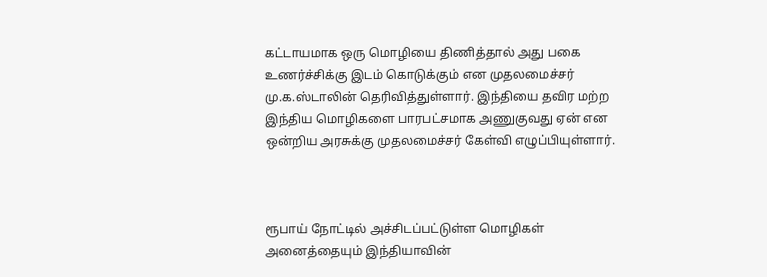கட்டாயமாக ஒரு மொழியை திணித்தால் அது பகை உணர்ச்சிக்கு இடம் கொடுக்கும் என முதலமைச்சர் மு.க.ஸ்டாலின் தெரிவித்துள்ளார். இந்தியை தவிர மற்ற இந்திய மொழிகளை பாரபட்சமாக அணுகுவது ஏன் என ஒன்றிய அரசுக்கு முதலமைச்சர் கேள்வி எழுப்பியுள்ளார்.



ரூபாய் நோட்டில் அச்சிடப்பட்டுள்ள மொழிகள் அனைத்தையும் இந்தியாவின்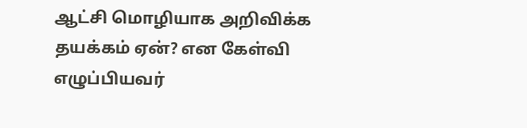ஆட்சி மொழியாக அறிவிக்க தயக்கம் ஏன்? என கேள்வி எழுப்பியவர்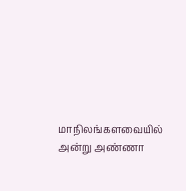மாநிலங்களவையில் அன்று அண்ணா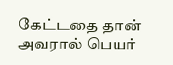கேட்டதை தான் அவரால் பெயர்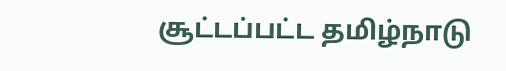சூட்டப்பட்ட தமிழ்நாடு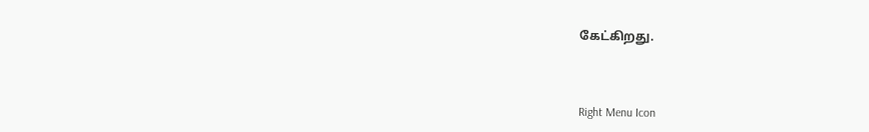கேட்கிறது.



Right Menu Icon